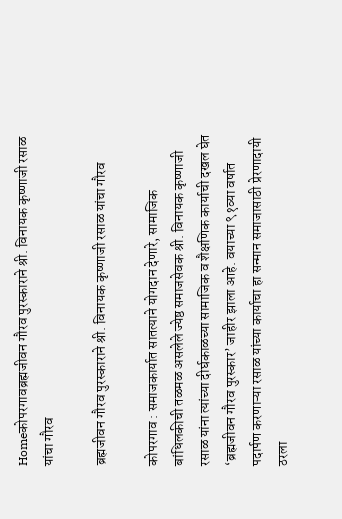Homeकोपरगावब्रह्मजीवन गौरव पुरस्काराने श्री. विनायक कृष्णाजी रसाळ यांचा गौरव

ब्रह्मजीवन गौरव पुरस्काराने श्री. विनायक कृष्णाजी रसाळ यांचा गौरव

कोपरगाव : समाजकार्यात सातत्याने योगदान देणारे, सामाजिक बांधिलकीची तळमळ असलेले ज्येष्ठ समाजसेवक श्री. विनायक कृष्णाजी रसाळ यांना त्यांच्या दीर्घकाळच्या सामाजिक व शैक्षणिक कार्याची दखल घेत ‘ब्रह्मजीवन गौरव पुरस्कार’ जाहीर झाला आहे. वयाच्या ९१व्या वर्षात पदार्पण करणाऱ्या रसाळ यांच्या कार्याचा हा सन्मान समाजासाठी प्रेरणादायी ठरला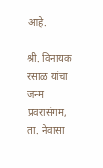आहे.

श्री. विनायक रसाळ यांचा जन्म प्रवरासंगम, ता. नेवासा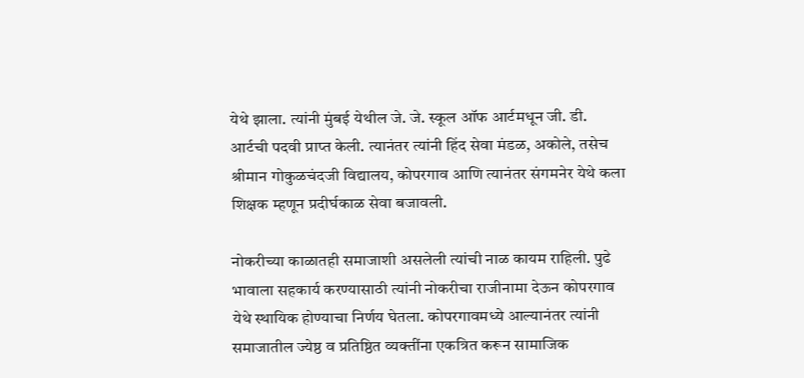येथे झाला. त्यांनी मुंबई येथील जे. जे. स्कूल ऑफ आर्टमधून जी. डी. आर्टची पदवी प्राप्त केली. त्यानंतर त्यांनी हिंद सेवा मंडळ, अकोले, तसेच श्रीमान गोकुळचंदजी विद्यालय, कोपरगाव आणि त्यानंतर संगमनेर येथे कला शिक्षक म्हणून प्रदीर्घकाळ सेवा बजावली.

नोकरीच्या काळातही समाजाशी असलेली त्यांची नाळ कायम राहिली. पुढे भावाला सहकार्य करण्यासाठी त्यांनी नोकरीचा राजीनामा देऊन कोपरगाव येथे स्थायिक होण्याचा निर्णय घेतला. कोपरगावमध्ये आल्यानंतर त्यांनी समाजातील ज्येष्ठ व प्रतिष्ठित व्यक्तींना एकत्रित करून सामाजिक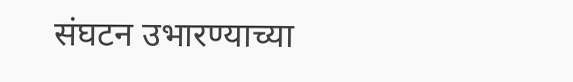संघटन उभारण्याच्या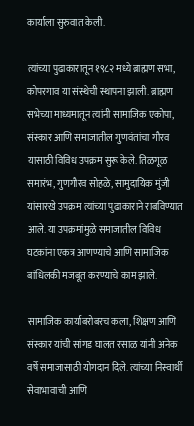कार्याला सुरुवात केली.

त्यांच्या पुढाकारातून १९८२ मध्ये ब्राह्मण सभा, कोपरगाव या संस्थेची स्थापना झाली. ब्राह्मण सभेच्या माध्यमातून त्यांनी सामाजिक एकोपा, संस्कार आणि समाजातील गुणवंतांचा गौरव यासाठी विविध उपक्रम सुरू केले. तिळगूळ समारंभ, गुणगौरव सोहळे, सामुदायिक मुंजी यांसारखे उपक्रम त्यांच्या पुढाकाराने राबविण्यात आले. या उपक्रमांमुळे समाजातील विविध घटकांना एकत्र आणण्याचे आणि सामाजिक बांधिलकी मजबूत करण्याचे काम झाले.

सामाजिक कार्याबरोबरच कला, शिक्षण आणि संस्कार यांची सांगड घालत रसाळ यांनी अनेक वर्षे समाजासाठी योगदान दिले. त्यांच्या निस्वार्थी सेवाभावाची आणि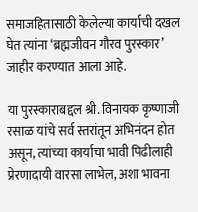समाजहितासाठी केलेल्या कार्याची दखल घेत त्यांना ‘ब्रह्मजीवन गौरव पुरस्कार’ जाहीर करण्यात आला आहे.

या पुरस्काराबद्दल श्री. विनायक कृष्णाजी रसाळ यांचे सर्व स्तरांतून अभिनंदन होत असून, त्यांच्या कार्याचा भावी पिढीलाही प्रेरणादायी वारसा लाभेल, अशा भावना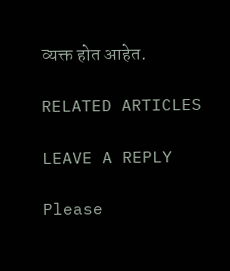व्यक्त होत आहेत.

RELATED ARTICLES

LEAVE A REPLY

Please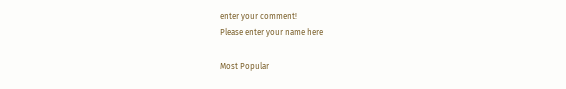enter your comment!
Please enter your name here

Most Popular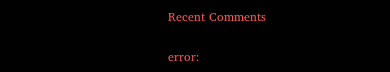Recent Comments

error: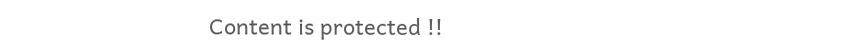Content is protected !!